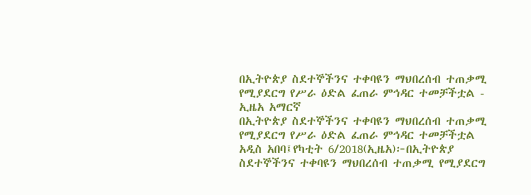በኢትዮጵያ ስደተኞችንና ተቀባዩን ማህበረሰብ ተጠቃሚ የሚያደርግ የሥራ ዕድል ፈጠራ ምኅዳር ተመቻችቷል - ኢዜአ አማርኛ
በኢትዮጵያ ስደተኞችንና ተቀባዩን ማህበረሰብ ተጠቃሚ የሚያደርግ የሥራ ዕድል ፈጠራ ምኅዳር ተመቻችቷል
አዲስ አበባ፤የካቲት 6/2018(ኢዜአ)፦በኢትዮጵያ ስደተኞችንና ተቀባዩን ማህበረሰብ ተጠቃሚ የሚያደርግ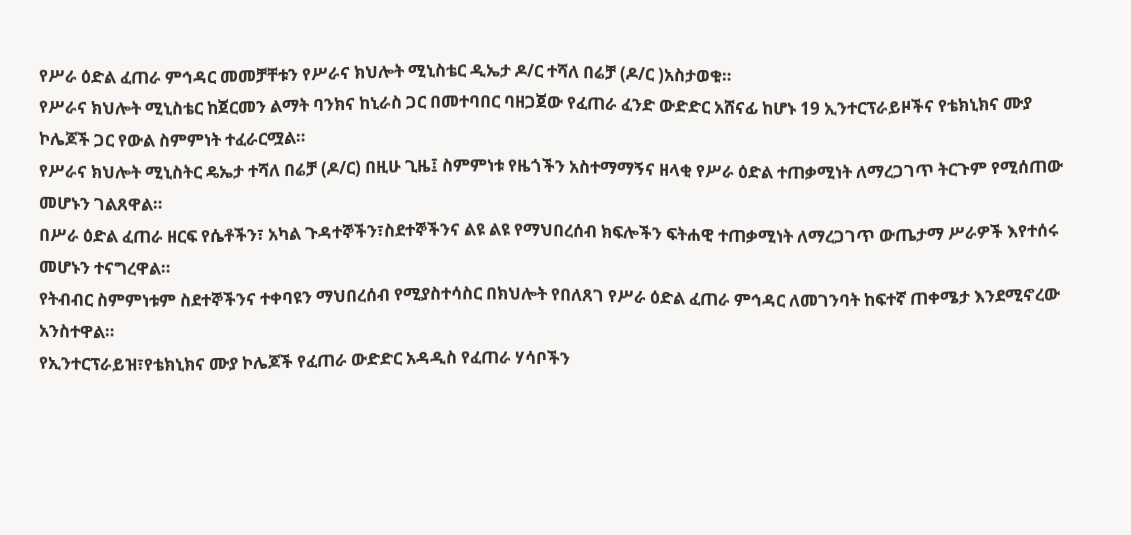የሥራ ዕድል ፈጠራ ምኅዳር መመቻቸቱን የሥራና ክህሎት ሚኒስቴር ዲኤታ ዶ/ር ተሻለ በሬቻ (ዶ/ር )አስታወቁ።
የሥራና ክህሎት ሚኒስቴር ከጀርመን ልማት ባንክና ከኒራስ ጋር በመተባበር ባዘጋጀው የፈጠራ ፈንድ ውድድር አሸናፊ ከሆኑ 19 ኢንተርፕራይዞችና የቴክኒክና ሙያ ኮሌጆች ጋር የውል ስምምነት ተፈራርሟል።
የሥራና ክህሎት ሚኒስትር ዴኤታ ተሻለ በሬቻ (ዶ/ር) በዚሁ ጊዜ፤ ስምምነቱ የዜጎችን አስተማማኝና ዘላቂ የሥራ ዕድል ተጠቃሚነት ለማረጋገጥ ትርጉም የሚሰጠው መሆኑን ገልጸዋል።
በሥራ ዕድል ፈጠራ ዘርፍ የሴቶችን፣ አካል ጉዳተኞችን፣ስደተኞችንና ልዩ ልዩ የማህበረሰብ ክፍሎችን ፍትሐዊ ተጠቃሚነት ለማረጋገጥ ውጤታማ ሥራዎች እየተሰሩ መሆኑን ተናግረዋል።
የትብብር ስምምነቱም ስደተኞችንና ተቀባዩን ማህበረሰብ የሚያስተሳስር በክህሎት የበለጸገ የሥራ ዕድል ፈጠራ ምኅዳር ለመገንባት ከፍተኛ ጠቀሜታ እንደሚኖረው አንስተዋል።
የኢንተርፕራይዝ፣የቴክኒክና ሙያ ኮሌጆች የፈጠራ ውድድር አዳዲስ የፈጠራ ሃሳቦችን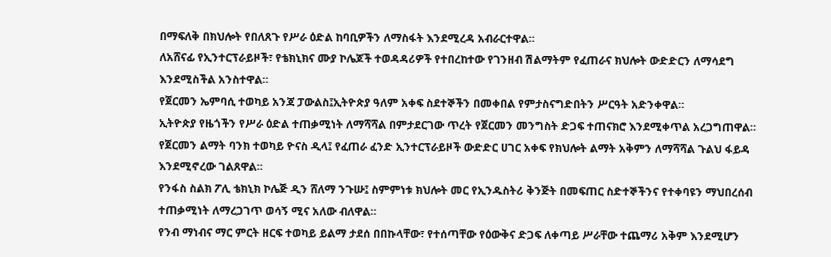በማፍለቅ በክህሎት የበለጸጉ የሥራ ዕድል ከባቢዎችን ለማስፋት እንደሚረዳ አብራርተዋል።
ለአሸናፊ የኢንተርፕራይዞች፣ የቴክኒክና ሙያ ኮሌጆች ተወዳዳሪዎች የተበረከተው የገንዘብ ሽልማትም የፈጠራና ክህሎት ውድድርን ለማሳደግ እንደሚስችል አንስተዋል።
የጀርመን ኤምባሲ ተወካይ አንጃ ፓውልስ፤ኢትዮጵያ ዓለም አቀፍ ስደተኞችን በመቀበል የምታስናግድበትን ሥርዓት አድንቀዋል።
ኢትዮጵያ የዜጎችን የሥራ ዕድል ተጠቃሚነት ለማሻሻል በምታደርገው ጥረት የጀርመን መንግስት ድጋፍ ተጠናክሮ እንደሚቀጥል አረጋግጠዋል።
የጀርመን ልማት ባንክ ተወካይ ዮናስ ዲላ፤ የፈጠራ ፈንድ ኢንተርፕራይዞች ውድድር ሀገር አቀፍ የክህሎት ልማት አቅምን ለማሻሻል ጉልህ ፋይዳ እንደሚኖረው ገልጸዋል።
የንፋስ ስልክ ፖሊ ቴክኒክ ኮሌጅ ዲን ሸለማ ንጉሡ፤ ስምምነቱ ክህሎት መር የኢንዱስትሪ ቅንጅት በመፍጠር ስድተኞችንና የተቀባዩን ማህበረሰብ ተጠቃሚነት ለማረጋገጥ ወሳኝ ሚና አለው ብለዋል።
የንብ ማነብና ማር ምርት ዘርፍ ተወካይ ይልማ ታደሰ በበኩላቸው፣ የተሰጣቸው የዕውቅና ድጋፍ ለቀጣይ ሥራቸው ተጨማሪ አቅም እንደሚሆን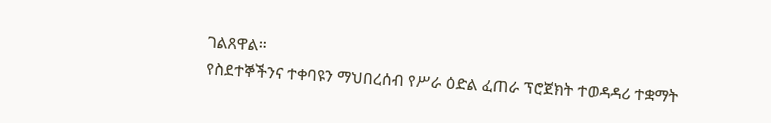ገልጸዋል።
የስደተኞችንና ተቀባዩን ማህበረሰብ የሥራ ዕድል ፈጠራ ፕሮጀክት ተወዳዳሪ ተቋማት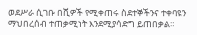ወደሥራ ሲገቡ በሺዎች የሚቀጠሩ ስደተኞችንና ተቀባዩን ማህበረሰብ ተጠቃሚነት እንደሚያሳድግ ይጠበቃል።